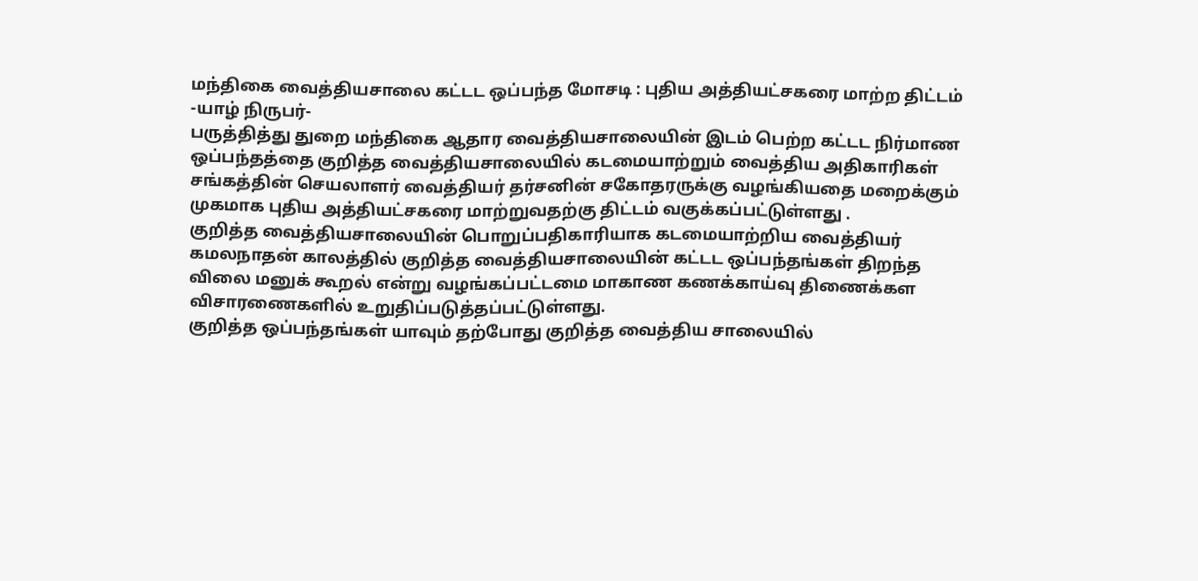மந்திகை வைத்தியசாலை கட்டட ஒப்பந்த மோசடி : புதிய அத்தியட்சகரை மாற்ற திட்டம்
-யாழ் நிருபர்-
பருத்தித்து துறை மந்திகை ஆதார வைத்தியசாலையின் இடம் பெற்ற கட்டட நிர்மாண ஒப்பந்தத்தை குறித்த வைத்தியசாலையில் கடமையாற்றும் வைத்திய அதிகாரிகள் சங்கத்தின் செயலாளர் வைத்தியர் தர்சனின் சகோதரருக்கு வழங்கியதை மறைக்கும் முகமாக புதிய அத்தியட்சகரை மாற்றுவதற்கு திட்டம் வகுக்கப்பட்டுள்ளது .
குறித்த வைத்தியசாலையின் பொறுப்பதிகாரியாக கடமையாற்றிய வைத்தியர் கமலநாதன் காலத்தில் குறித்த வைத்தியசாலையின் கட்டட ஒப்பந்தங்கள் திறந்த விலை மனுக் கூறல் என்று வழங்கப்பட்டமை மாகாண கணக்காய்வு திணைக்கள விசாரணைகளில் உறுதிப்படுத்தப்பட்டுள்ளது.
குறித்த ஒப்பந்தங்கள் யாவும் தற்போது குறித்த வைத்திய சாலையில்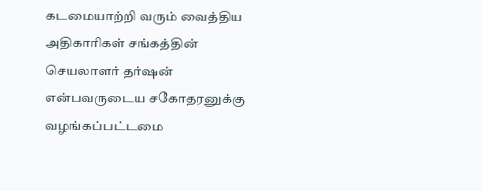கடமையாற்றி வரும் வைத்திய அதிகாரிகள் சங்கத்தின் செயலாளர் தர்ஷன் என்பவருடைய சகோதரனுக்கு வழங்கப்பட்டமை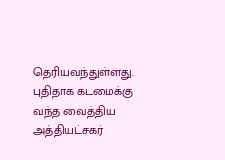தெரியவந்துள்ளது.
புதிதாக கடமைக்கு வந்த வைத்திய அத்தியட்சகர்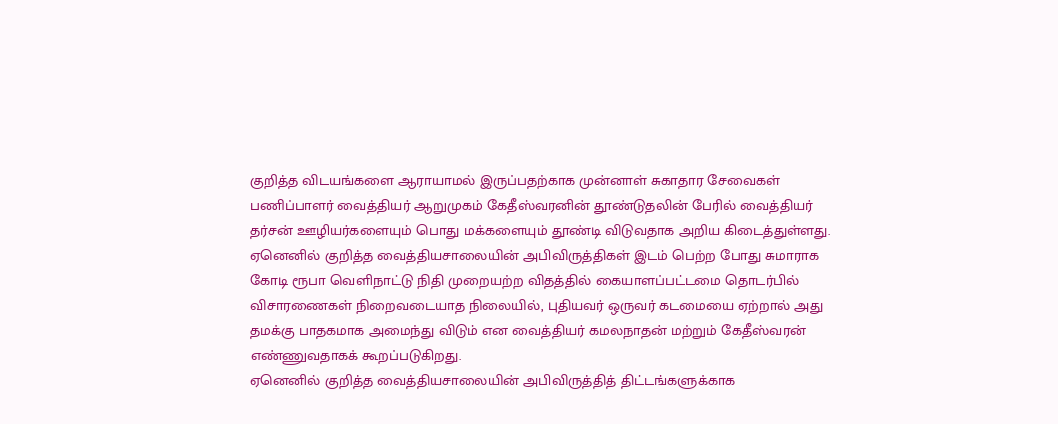குறித்த விடயங்களை ஆராயாமல் இருப்பதற்காக முன்னாள் சுகாதார சேவைகள் பணிப்பாளர் வைத்தியர் ஆறுமுகம் கேதீஸ்வரனின் தூண்டுதலின் பேரில் வைத்தியர் தர்சன் ஊழியர்களையும் பொது மக்களையும் தூண்டி விடுவதாக அறிய கிடைத்துள்ளது.
ஏனெனில் குறித்த வைத்தியசாலையின் அபிவிருத்திகள் இடம் பெற்ற போது சுமாராக கோடி ரூபா வெளிநாட்டு நிதி முறையற்ற விதத்தில் கையாளப்பட்டமை தொடர்பில் விசாரணைகள் நிறைவடையாத நிலையில், புதியவர் ஒருவர் கடமையை ஏற்றால் அது தமக்கு பாதகமாக அமைந்து விடும் என வைத்தியர் கமலநாதன் மற்றும் கேதீஸ்வரன் எண்ணுவதாகக் கூறப்படுகிறது.
ஏனெனில் குறித்த வைத்தியசாலையின் அபிவிருத்தித் திட்டங்களுக்காக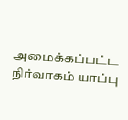அமைக்கப்பட்ட நிர்வாகம் யாப்பு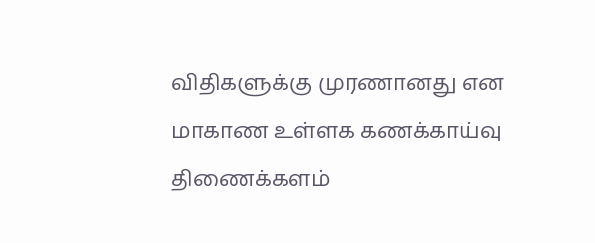விதிகளுக்கு முரணானது என மாகாண உள்ளக கணக்காய்வு திணைக்களம்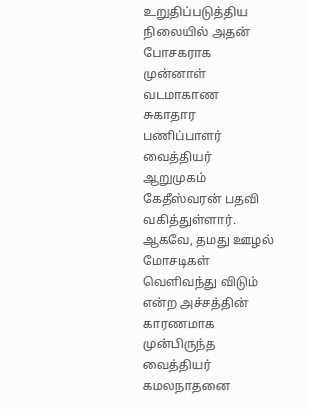உறுதிப்படுத்திய நிலையில் அதன் போசகராக முன்னாள் வடமாகாண சுகாதார பணிப்பாளர் வைத்தியர் ஆறுமுகம் கேதீஸ்வரன் பதவி வகித்துள்ளார்.
ஆகவே, தமது ஊழல் மோசடிகள் வெளிவந்து விடும் என்ற அச்சத்தின் காரணமாக முன்பிருந்த வைத்தியர் கமலநாதனை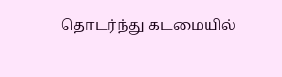தொடர்ந்து கடமையில்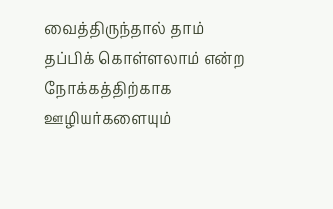வைத்திருந்தால் தாம் தப்பிக் கொள்ளலாம் என்ற நோக்கத்திற்காக ஊழியர்களையும்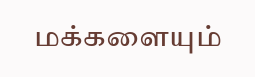மக்களையும்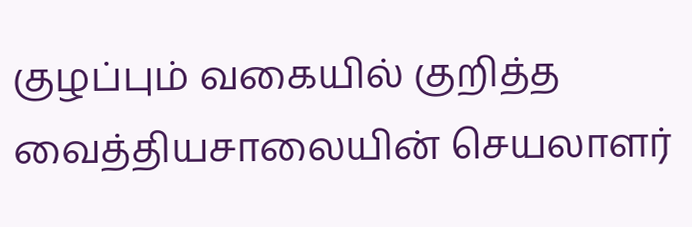குழப்பும் வகையில் குறித்த வைத்தியசாலையின் செயலாளர்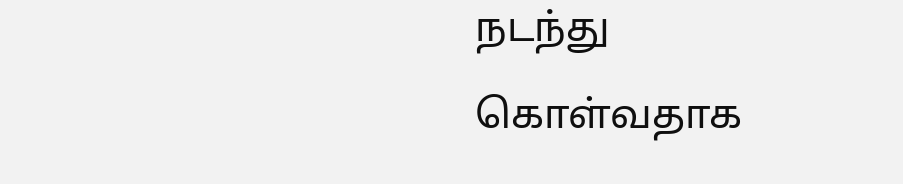நடந்து கொள்வதாக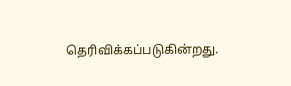தெரிவிக்கப்படுகின்றது.